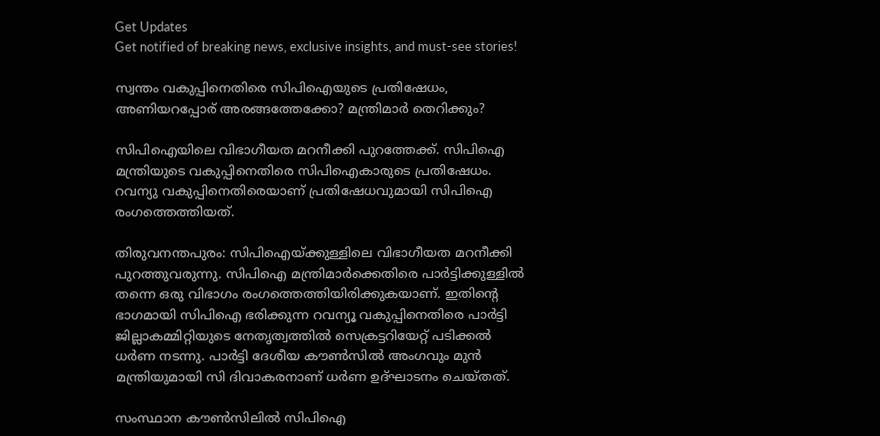Get Updates
Get notified of breaking news, exclusive insights, and must-see stories!

സ്വന്തം വകുപ്പിനെതിരെ സിപിഐയുടെ പ്രതിഷേധം, അണിയറപ്പോര് അരങ്ങത്തേക്കോ? മന്ത്രിമാര്‍ തെറിക്കും?

സിപിഐയിലെ വിഭാഗീയത മറനീക്കി പുറത്തേക്ക്. സിപിഐ മന്ത്രിയുടെ വകുപ്പിനെതിരെ സിപിഐകാരുടെ പ്രതിഷേധം. റവന്യു വകുപ്പിനെതിരെയാണ് പ്രതിഷേധവുമായി സിപിഐ രംഗത്തെത്തിയത്.

തിരുവനന്തപുരം: സിപിഐയ്ക്കുള്ളിലെ വിഭാഗീയത മറനീക്കി പുറത്തുവരുന്നു. സിപിഐ മന്ത്രിമാര്‍ക്കെതിരെ പാര്‍ട്ടിക്കുള്ളില്‍ തന്നെ ഒരു വിഭാഗം രംഗത്തെത്തിയിരിക്കുകയാണ്. ഇതിന്റെ ഭാഗമായി സിപിഐ ഭരിക്കുന്ന റവന്യൂ വകുപ്പിനെതിരെ പാര്‍ട്ടി ജില്ലാകമ്മിറ്റിയുടെ നേതൃത്വത്തില്‍ സെക്രട്ടറിയേറ്റ് പടിക്കല്‍ ധര്‍ണ നടന്നു. പാര്‍ട്ടി ദേശീയ കൗണ്‍സില്‍ അംഗവും മുന്‍ മന്ത്രിയുമായി സി ദിവാകരനാണ് ധര്‍ണ ഉദ്ഘാടനം ചെയ്തത്.

സംസ്ഥാന കൗണ്‍സിലില്‍ സിപിഐ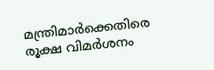മന്ത്രിമാര്‍ക്കെതിരെ രൂക്ഷ വിമര്‍ശനം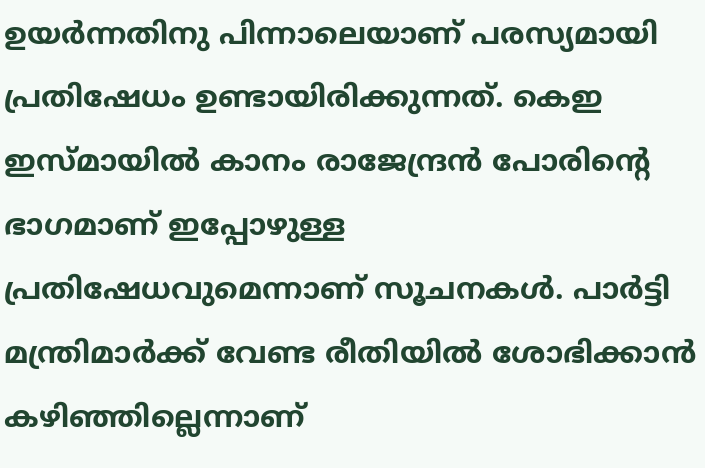ഉയര്‍ന്നതിനു പിന്നാലെയാണ് പരസ്യമായി പ്രതിഷേധം ഉണ്ടായിരിക്കുന്നത്. കെഇ ഇസ്മായില്‍ കാനം രാജേന്ദ്രന്‍ പോരിന്റെ ഭാഗമാണ് ഇപ്പോഴുള്ള പ്രതിഷേധവുമെന്നാണ് സൂചനകള്‍. പാര്‍ട്ടി മന്ത്രിമാര്‍ക്ക് വേണ്ട രീതിയില്‍ ശോഭിക്കാന്‍ കഴിഞ്ഞില്ലെന്നാണ്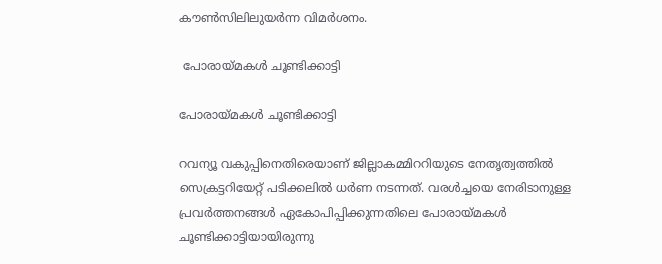കൗണ്‍സിലിലുയര്‍ന്ന വിമര്‍ശനം.

 പോരായ്മകള്‍ ചൂണ്ടിക്കാട്ടി

പോരായ്മകള്‍ ചൂണ്ടിക്കാട്ടി

റവന്യൂ വകുപ്പിനെതിരെയാണ് ജില്ലാകമ്മിററിയുടെ നേതൃത്വത്തില്‍ സെക്രട്ടറിയേറ്റ് പടിക്കലില്‍ ധര്‍ണ നടന്നത്. വരള്‍ച്ചയെ നേരിടാനുള്ള പ്രവര്‍ത്തനങ്ങള്‍ ഏകോപിപ്പിക്കുന്നതിലെ പോരായ്മകള്‍ ചൂണ്ടിക്കാട്ടിയായിരുന്നു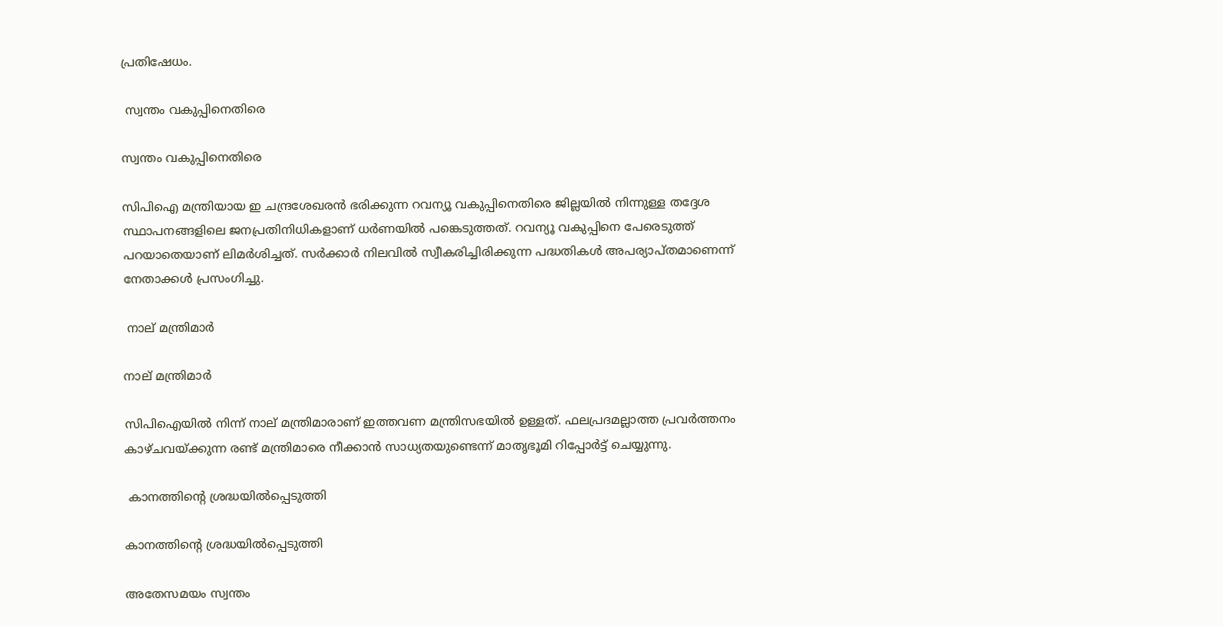പ്രതിഷേധം.

 സ്വന്തം വകുപ്പിനെതിരെ

സ്വന്തം വകുപ്പിനെതിരെ

സിപിഐ മന്ത്രിയായ ഇ ചന്ദ്രശേഖരന്‍ ഭരിക്കുന്ന റവന്യൂ വകുപ്പിനെതിരെ ജില്ലയില്‍ നിന്നുള്ള തദ്ദേശ സ്ഥാപനങ്ങളിലെ ജനപ്രതിനിധികളാണ് ധര്‍ണയില്‍ പങ്കെടുത്തത്. റവന്യൂ വകുപ്പിനെ പേരെടുത്ത് പറയാതെയാണ് ലിമര്‍ശിച്ചത്. സര്‍ക്കാര്‍ നിലവില്‍ സ്വീകരിച്ചിരിക്കുന്ന പദ്ധതികള്‍ അപര്യാപ്തമാണെന്ന് നേതാക്കള്‍ പ്രസംഗിച്ചു.

 നാല് മന്ത്രിമാര്‍

നാല് മന്ത്രിമാര്‍

സിപിഐയില്‍ നിന്ന് നാല് മന്ത്രിമാരാണ് ഇത്തവണ മന്ത്രിസഭയില്‍ ഉള്ളത്. ഫലപ്രദമല്ലാത്ത പ്രവര്‍ത്തനം കാഴ്ചവയ്ക്കുന്ന രണ്ട് മന്ത്രിമാരെ നീക്കാന്‍ സാധ്യതയുണ്ടെന്ന് മാതൃഭൂമി റിപ്പോര്‍ട്ട് ചെയ്യുന്നു.

 കാനത്തിന്റെ ശ്രദ്ധയില്‍പ്പെടുത്തി

കാനത്തിന്റെ ശ്രദ്ധയില്‍പ്പെടുത്തി

അതേസമയം സ്വന്തം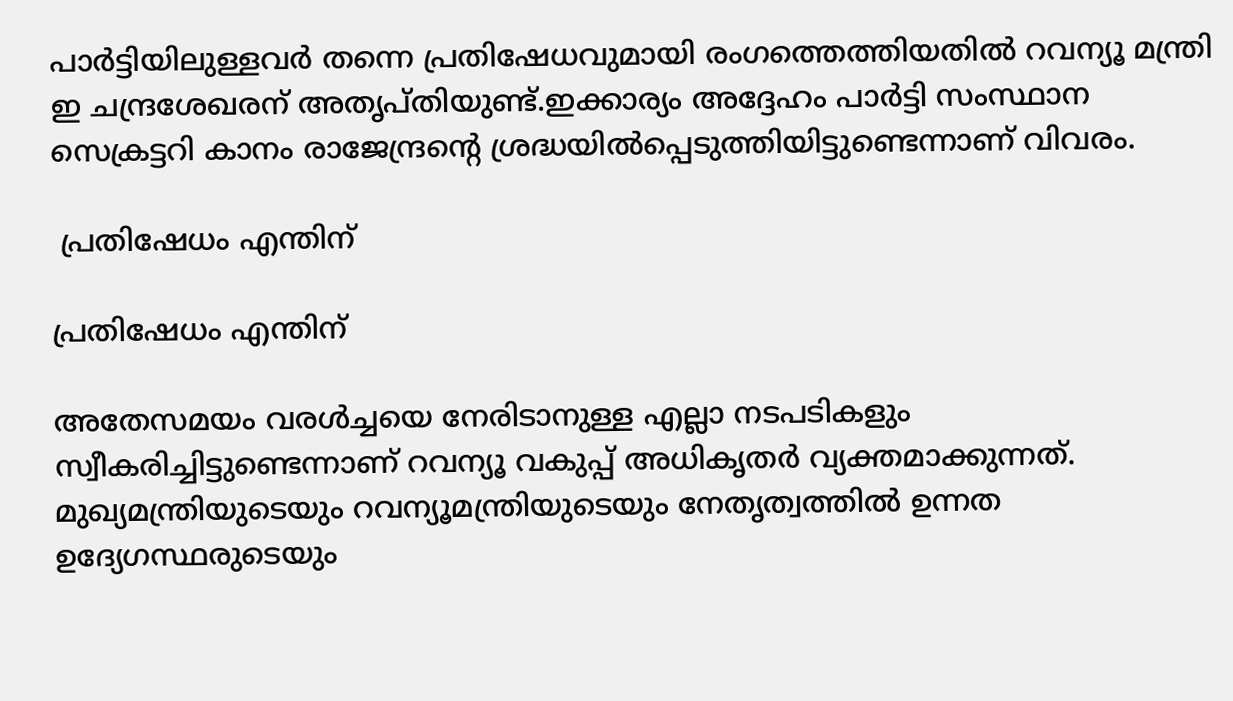പാര്‍ട്ടിയിലുള്ളവര്‍ തന്നെ പ്രതിഷേധവുമായി രംഗത്തെത്തിയതില്‍ റവന്യൂ മന്ത്രി ഇ ചന്ദ്രശേഖരന് അതൃപ്തിയുണ്ട്.ഇക്കാര്യം അദ്ദേഹം പാര്‍ട്ടി സംസ്ഥാന സെക്രട്ടറി കാനം രാജേന്ദ്രന്റെ ശ്രദ്ധയില്‍പ്പെടുത്തിയിട്ടുണ്ടെന്നാണ് വിവരം.

 പ്രതിഷേധം എന്തിന്

പ്രതിഷേധം എന്തിന്

അതേസമയം വരള്‍ച്ചയെ നേരിടാനുള്ള എല്ലാ നടപടികളും സ്വീകരിച്ചിട്ടുണ്ടെന്നാണ് റവന്യൂ വകുപ്പ് അധികൃതര്‍ വ്യക്തമാക്കുന്നത്. മുഖ്യമന്ത്രിയുടെയും റവന്യൂമന്ത്രിയുടെയും നേതൃത്വത്തില്‍ ഉന്നത ഉദ്യേഗസ്ഥരുടെയും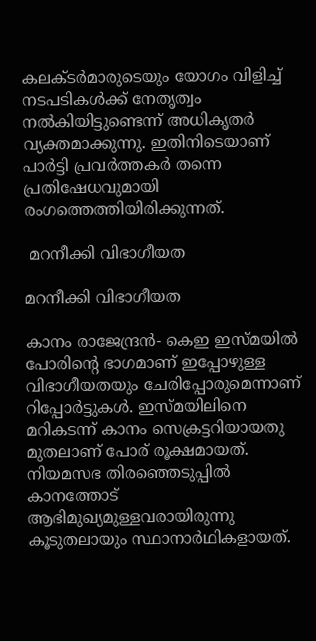കലക്ടര്‍മാരുടെയും യോഗം വിളിച്ച് നടപടികള്‍ക്ക് നേതൃത്വം നല്‍കിയിട്ടുണ്ടെന്ന് അധികൃതര്‍ വ്യക്തമാക്കുന്നു. ഇതിനിടെയാണ് പാര്‍ട്ടി പ്രവര്‍ത്തകര്‍ തന്നെ പ്രതിഷേധവുമായി രംഗത്തെത്തിയിരിക്കുന്നത്.

 മറനീക്കി വിഭാഗീയത

മറനീക്കി വിഭാഗീയത

കാനം രാജേന്ദ്രന്‍- കെഇ ഇസ്മയില്‍ പോരിന്റെ ഭാഗമാണ് ഇപ്പോഴുള്ള വിഭാഗീയതയും ചേരിപ്പോരുമെന്നാണ് റിപ്പോര്‍ട്ടുകള്‍. ഇസ്മയിലിനെ മറികടന്ന് കാനം സെക്രട്ടറിയായതു മുതലാണ് പോര് രൂക്ഷമായത്. നിയമസഭ തിരഞ്ഞെടുപ്പില്‍ കാനത്തോട് ആഭിമുഖ്യമുള്ളവരായിരുന്നു കൂടുതലായും സ്ഥാനാര്‍ഥികളായത്.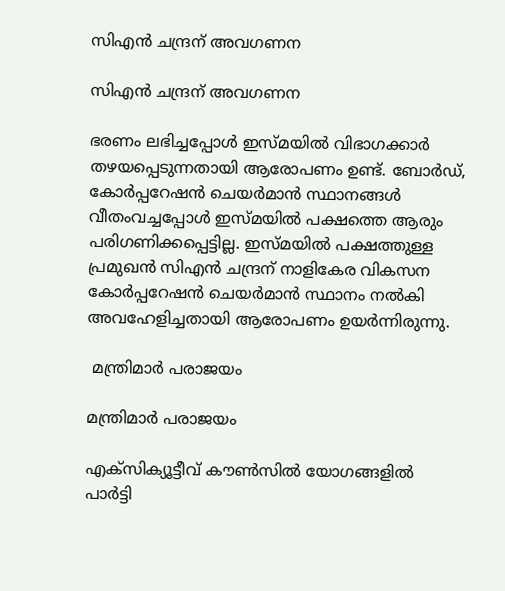സിഎന്‍ ചന്ദ്രന് അവഗണന

സിഎന്‍ ചന്ദ്രന് അവഗണന

ഭരണം ലഭിച്ചപ്പോള്‍ ഇസ്മയില്‍ വിഭാഗക്കാര്‍ തഴയപ്പെടുന്നതായി ആരോപണം ഉണ്ട്. ബോര്‍ഡ്, കോര്‍പ്പറേഷന്‍ ചെയര്‍മാന്‍ സ്ഥാനങ്ങള്‍ വീതംവച്ചപ്പോള്‍ ഇസ്മയില്‍ പക്ഷത്തെ ആരും പരിഗണിക്കപ്പെട്ടില്ല. ഇസ്മയില്‍ പക്ഷത്തുള്ള പ്രമുഖന്‍ സിഎന്‍ ചന്ദ്രന് നാളികേര വികസന കോര്‍പ്പറേഷന്‍ ചെയര്‍മാന്‍ സ്ഥാനം നല്‍കി അവഹേളിച്ചതായി ആരോപണം ഉയര്‍ന്നിരുന്നു.

 മന്ത്രിമാര്‍ പരാജയം

മന്ത്രിമാര്‍ പരാജയം

എക്‌സിക്യൂട്ടീവ് കൗണ്‍സില്‍ യോഗങ്ങളില്‍ പാര്‍ട്ടി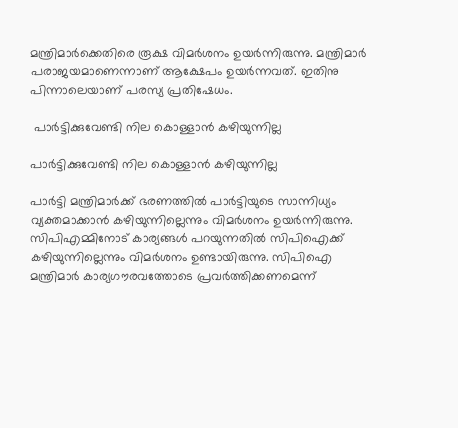മന്ത്രിമാര്‍ക്കെതിരെ രൂക്ഷ വിമര്‍ശനം ഉയര്‍ന്നിരുന്നു. മന്ത്രിമാര്‍ പരാജയമാണെന്നാണ് ആക്ഷേപം ഉയര്‍ന്നവത്. ഇതിനു പിന്നാലെയാണ് പരസ്യ പ്രതിഷേധം.

 പാര്‍ട്ടിക്കുവേണ്ടി നില കൊള്ളാന്‍ കഴിയുന്നില്ല

പാര്‍ട്ടിക്കുവേണ്ടി നില കൊള്ളാന്‍ കഴിയുന്നില്ല

പാര്‍ട്ടി മന്ത്രിമാര്‍ക്ക് ഭരണത്തില്‍ പാര്‍ട്ടിയുടെ സാന്നിധ്യം വ്യക്തമാക്കാന്‍ കഴിയുന്നില്ലെന്നും വിമര്‍ശനം ഉയര്‍ന്നിരുന്നു. സിപിഎമ്മിനോട് കാര്യങ്ങള്‍ പറയുന്നതില്‍ സിപിഐക്ക് കഴിയുന്നില്ലെന്നും വിമര്‍ശനം ഉണ്ടായിരുന്നു. സിപിഐ മന്ത്രിമാര്‍ കാര്യഗൗരവത്തോടെ പ്രവര്‍ത്തിക്കണമെന്ന്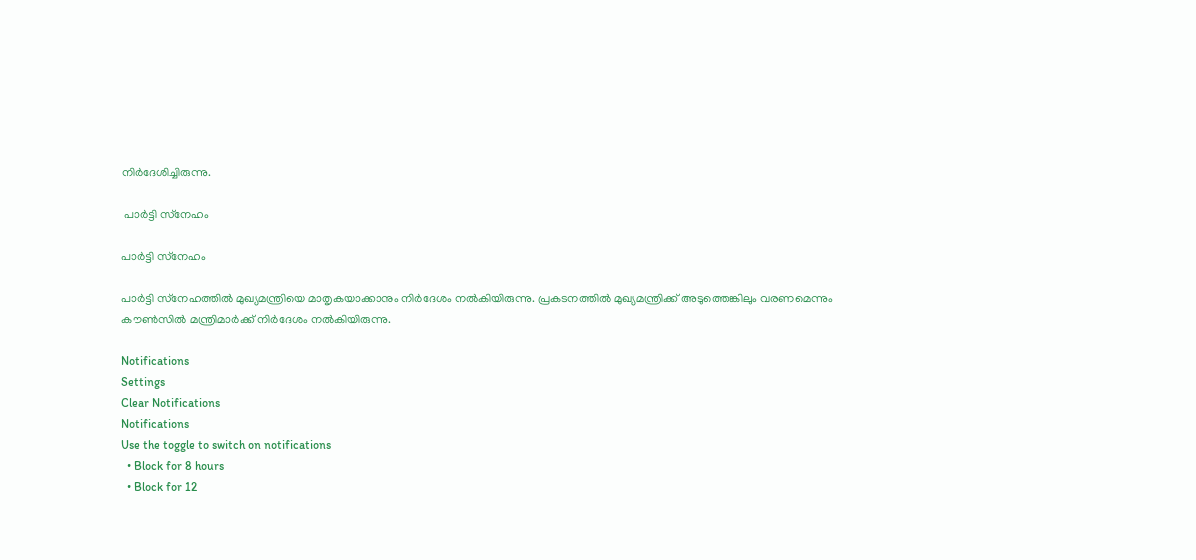നിര്‍ദേശിച്ചിരുന്നു.

 പാര്‍ട്ടി സ്‌നേഹം

പാര്‍ട്ടി സ്‌നേഹം

പാര്‍ട്ടി സ്‌നേഹത്തില്‍ മുഖ്യമന്ത്രിയെ മാതൃകയാക്കാനും നിര്‍ദേശം നല്‍കിയിരുന്നു. പ്രകടനത്തില്‍ മുഖ്യമന്ത്രിക്ക് അടുത്തെങ്കിലും വരണമെന്നും കൗണ്‍സില്‍ മന്ത്രിമാര്‍ക്ക് നിര്‍ദേശം നല്‍കിയിരുന്നു.

Notifications
Settings
Clear Notifications
Notifications
Use the toggle to switch on notifications
  • Block for 8 hours
  • Block for 12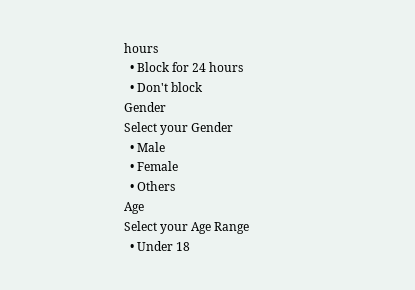hours
  • Block for 24 hours
  • Don't block
Gender
Select your Gender
  • Male
  • Female
  • Others
Age
Select your Age Range
  • Under 18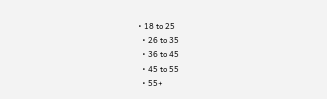• 18 to 25
  • 26 to 35
  • 36 to 45
  • 45 to 55
  • 55+